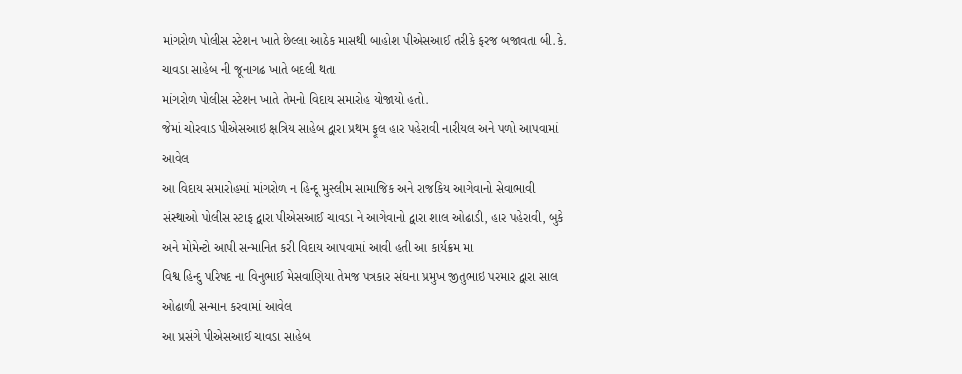માંગરોળ પોલીસ સ્ટેશન ખાતે છેલ્લા આઠેક માસથી બાહોશ પીએસઆઈ તરીકે ફરજ બજાવતા બી.કે. ચાવડા સાહેબ ની જૂનાગઢ ખાતે બદલી થતા
માંગરોળ પોલીસ સ્ટેશન ખાતે તેમનો વિદાય સમારોહ યોજાયો હતો.
જેમાં ચોરવાડ પીએસઆઇ ક્ષત્રિય સાહેબ દ્વારા પ્રથમ ફૂલ હાર પહેરાવી નારીયલ અને પળો આપવામાં આવેલ
આ વિદાય સમારોહમાં માંગરોળ ન હિન્દૂ મુસ્લીમ સામાજિક અને રાજકિય આગેવાનો સેવાભાવી સંસ્થાઓ પોલીસ સ્ટાફ દ્વારા પીએસઆઈ ચાવડા ને આગેવાનો દ્વારા શાલ ઓઢાડી, હાર પહેરાવી, બુકે અને મોમેન્ટો આપી સન્માનિત કરી વિદાય આપવામાં આવી હતી આ કાર્યક્રમ મા
વિશ્વ હિન્દુ પરિષદ ના વિનુભાઈ મેસવાણિયા તેમજ પત્રકાર સંઘના પ્રમુખ જીતુભાઇ પરમાર દ્વારા સાલ ઓઢાળી સન્માન કરવામાં આવેલ
આ પ્રસંગે પીએસઆઈ ચાવડા સાહેબ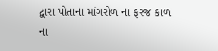દ્વારા પોતાના માંગરોળ ના ફરજ કાળ ના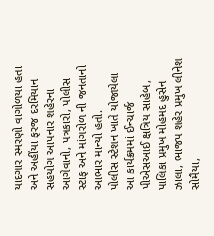યાદગાર સ્મરણો વાગોળયા હતા અને અહીંયા ફરજ દરમિયાન સહયોગ આપનાર શહેરના આગેવાનો, પત્રકારો, પોલીસ સ્ટાફ અને માંગરોળ ની જનતાનો આભાર માન્યો હતો.
પોલીસ સ્ટેશન ખાતે યોજાયેલા આ કાર્યક્રમમાં ઈન્ચાર્જ પીએસઆઈ ક્ષત્રિય સાહેબ, પાલિકા પ્રમુખ મોહમદ હુસેન ઝાલા, ભાજપ શહેર પ્રમુખ લીનેશ સોમૈયા,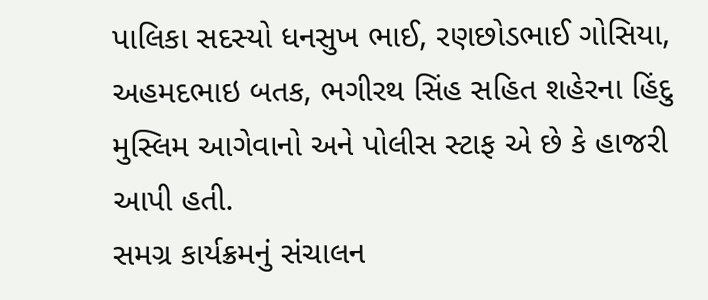પાલિકા સદસ્યો ધનસુખ ભાઈ, રણછોડભાઈ ગોસિયા, અહમદભાઇ બતક, ભગીરથ સિંહ સહિત શહેરના હિંદુ મુસ્લિમ આગેવાનો અને પોલીસ સ્ટાફ એ છે કે હાજરી આપી હતી.
સમગ્ર કાર્યક્રમનું સંચાલન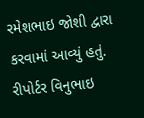રમેશભાઇ જોશી દ્વારા કરવામાં આવ્યું હતું.
રીપોર્ટર વિનુભાઇ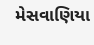મેસવાણિયા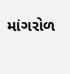માંગરોળ